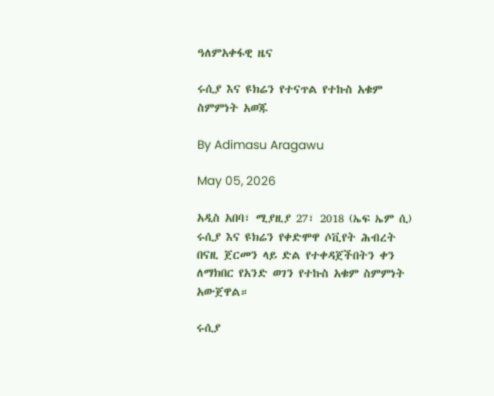ዓለምአቀፋዊ ዜና

ሩሲያ እና ዩክሬን የተናጥል የተኩስ አቁም ስምምነት አወጁ

By Adimasu Aragawu

May 05, 2026

አዲስ አበባ፣ ሚያዚያ 27፣ 2018 (ኤፍ ኤም ሲ) ሩሲያ እና ዩክሬን የቀድሞዋ ሶቪየት ሕብረት በናዚ ጀርመን ላይ ድል የተቀዳጀችበትን ቀን ለማክበር የአንድ ወገን የተኩስ አቁም ስምምነት አውጀዋል።

ሩሲያ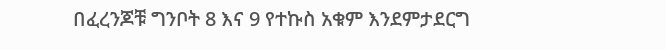በፈረንጆቹ ግንቦት 8 እና 9 የተኩስ አቁም እንደምታደርግ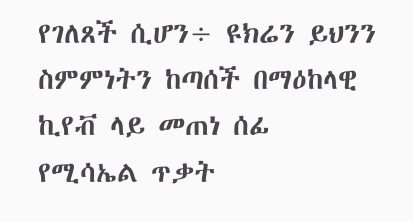የገለጸች ሲሆን÷ ዩክሬን ይህንን ስምምነትን ከጣሰች በማዕከላዊ ኪየቭ ላይ መጠነ ሰፊ የሚሳኤል ጥቃት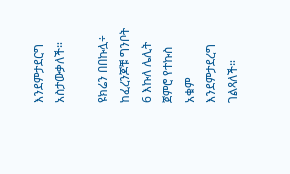እንደምታደርግ አስታውቃለች።

ዩክሬን በበኩሏ÷ ከፈረንጆቹ ግንቦት 6 እኩለ ሌሊት ጀምሮ የተኩስ አቁም እንደምታደረግ ገልጻለች።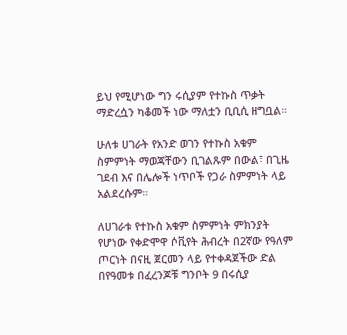ይህ የሚሆነው ግን ሩሲያም የተኩስ ጥቃት ማድረሷን ካቆመች ነው ማለቷን ቢቢሲ ዘግቧል።

ሁለቱ ሀገራት የአንድ ወገን የተኩስ አቁም ስምምነት ማወጃቸውን ቢገልጹም በውል፣ በጊዜ ገደብ እና በሌሎች ነጥቦች የጋራ ስምምነት ላይ አልደረሱም።

ለሀገራቱ የተኩስ አቁም ስምምነት ምክንያት የሆነው የቀድሞዋ ሶቪየት ሕብረት በ2ኛው የዓለም ጦርነት በናዚ ጀርመን ላይ የተቀዳጀችው ድል በየዓመቱ በፈረንጆቹ ግንቦት 9 በሩሲያ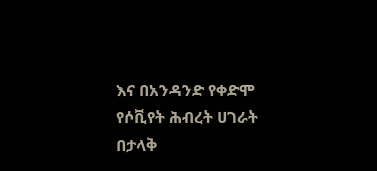እና በአንዳንድ የቀድሞ የሶቪየት ሕብረት ሀገራት በታላቅ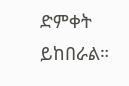ድምቀት ይከበራል።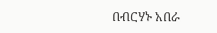በብርሃኑ አበራ